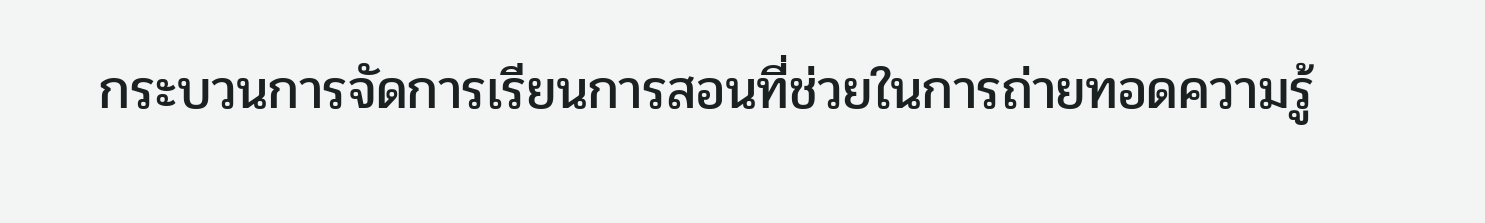กระบวนการจัดการเรียนการสอนที่ช่วยในการถ่ายทอดความรู้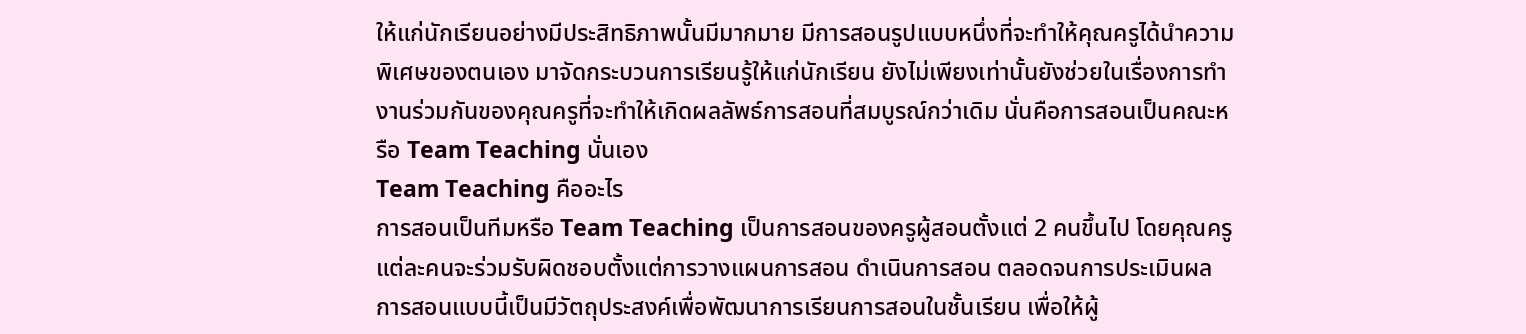ให้แก่นักเรียนอย่างมีประสิทธิภาพนั้นมีมากมาย มีการสอนรูปแบบหนึ่งที่จะทำให้คุณครูได้นำความพิเศษของตนเอง มาจัดกระบวนการเรียนรู้ให้แก่นักเรียน ยังไม่เพียงเท่านั้นยังช่วยในเรื่องการทำงานร่วมกันของคุณครูที่จะทำให้เกิดผลลัพธ์การสอนที่สมบูรณ์กว่าเดิม นั่นคือการสอนเป็นคณะหรือ Team Teaching นั่นเอง
Team Teaching คืออะไร
การสอนเป็นทีมหรือ Team Teaching เป็นการสอนของครูผู้สอนตั้งแต่ 2 คนขึ้นไป โดยคุณครูแต่ละคนจะร่วมรับผิดชอบตั้งแต่การวางแผนการสอน ดำเนินการสอน ตลอดจนการประเมินผล การสอนแบบนี้เป็นมีวัตถุประสงค์เพื่อพัฒนาการเรียนการสอนในชั้นเรียน เพื่อให้ผู้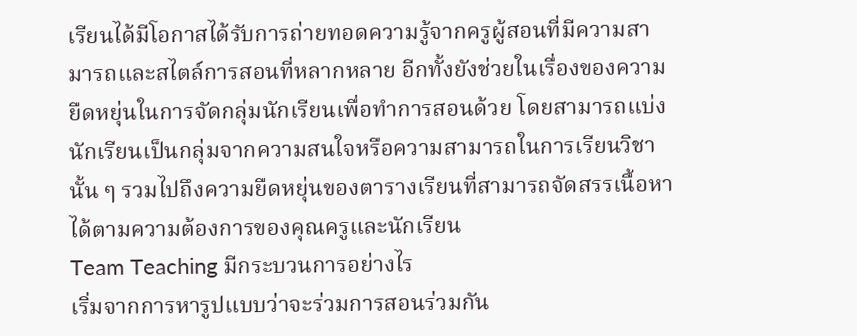เรียนได้มีโอกาสได้รับการถ่ายทอดความรู้จากครูผู้สอนที่มีความสามารถและสไตล์การสอนที่หลากหลาย อีกทั้งยังช่วยในเรื่องของความยืดหยุ่นในการจัดกลุ่มนักเรียนเพื่อทำการสอนด้วย โดยสามารถแบ่งนักเรียนเป็นกลุ่มจากความสนใจหรือความสามารถในการเรียนวิชานั้น ๆ รวมไปถึงความยืดหยุ่นของตารางเรียนที่สามารถจัดสรรเนื้อหาได้ตามความต้องการของคุณครูและนักเรียน
Team Teaching มีกระบวนการอย่างไร
เริ่มจากการหารูปแบบว่าจะร่วมการสอนร่วมกัน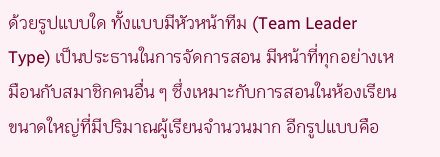ด้วยรูปแบบใด ทั้งแบบมีหัวหน้าทีม (Team Leader Type) เป็นประธานในการจัดการสอน มีหน้าที่ทุกอย่างเหมือนกับสมาชิกคนอื่น ๆ ซึ่งเหมาะกับการสอนในห้องเรียนขนาดใหญ่ที่มีปริมาณผู้เรียนจำนวนมาก อีกรูปแบบคือ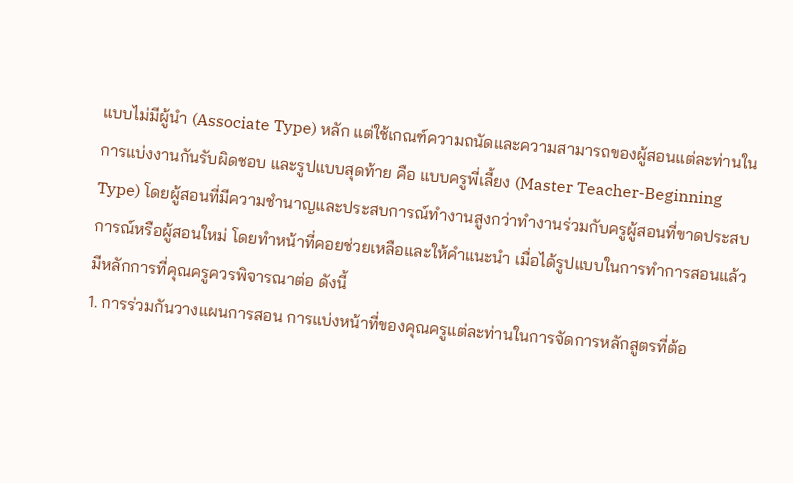แบบไม่มีผู้นำ (Associate Type) หลัก แต่ใช้เกณฑ์ความถนัดและความสามารถของผู้สอนแต่ละท่านในการแบ่งงานกันรับผิดชอบ และรูปแบบสุดท้าย คือ แบบครูพี่เลี้ยง (Master Teacher-Beginning Type) โดยผู้สอนที่มีความชำนาญและประสบการณ์ทำงานสูงกว่าทำงานร่วมกับครูผู้สอนที่ขาดประสบการณ์หรือผู้สอนใหม่ โดยทำหน้าที่คอยช่วยเหลือและให้คำแนะนำ เมื่อได้รูปแบบในการทำการสอนแล้ว มีหลักการที่คุณครูควรพิจารณาต่อ ดังนี้
1. การร่วมกันวางแผนการสอน การแบ่งหน้าที่ของคุณครูแต่ละท่านในการจัดการหลักสูตรที่ต้อ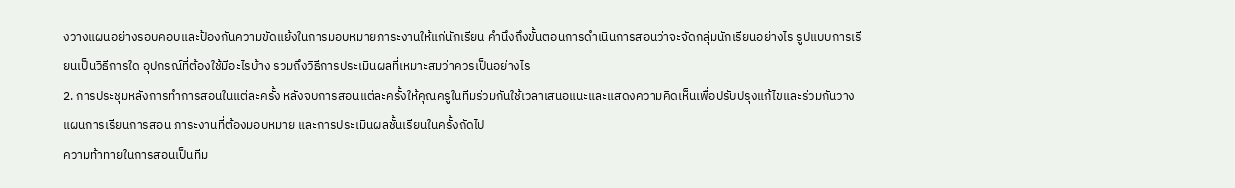งวางแผนอย่างรอบคอบและป้องกันความขัดแย้งในการมอบหมายภาระงานให้แก่นักเรียน คำนึงถึงขั้นตอนการดำเนินการสอนว่าจะจัดกลุ่มนักเรียนอย่างไร รูปแบบการเรียนเป็นวิธีการใด อุปกรณ์ที่ต้องใช้มีอะไรบ้าง รวมถึงวิธีการประเมินผลที่เหมาะสมว่าควรเป็นอย่างไร
2. การประชุมหลังการทำการสอนในแต่ละครั้ง หลังจบการสอนแต่ละครั้งให้คุณครูในทีมร่วมกันใช้เวลาเสนอแนะและแสดงความคิดเห็นเพื่อปรับปรุงแก้ไขและร่วมกันวางแผนการเรียนการสอน ภาระงานที่ต้องมอบหมาย และการประเมินผลชั้นเรียนในครั้งถัดไป
ความท้าทายในการสอนเป็นทีม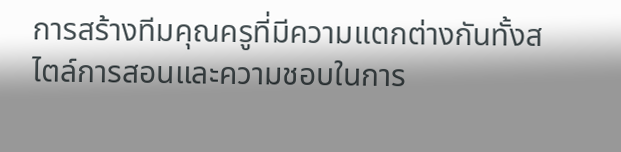การสร้างทีมคุณครูที่มีความแตกต่างกันทั้งสไตล์การสอนและความชอบในการ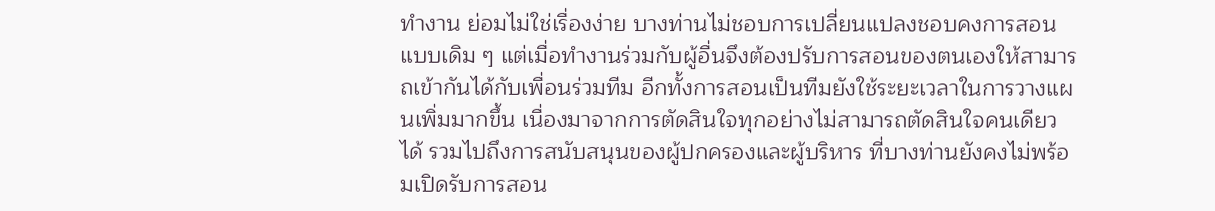ทำงาน ย่อมไม่ใช่เรื่องง่าย บางท่านไม่ชอบการเปลี่ยนแปลงชอบคงการสอนแบบเดิม ๆ แต่เมื่อทำงานร่วมกับผู้อื่นจึงต้องปรับการสอนของตนเองให้สามารถเข้ากันได้กับเพื่อนร่วมทีม อีกทั้งการสอนเป็นทีมยังใช้ระยะเวลาในการวางแผนเพิ่มมากขึ้น เนื่องมาจากการตัดสินใจทุกอย่างไม่สามารถตัดสินใจคนเดียวได้ รวมไปถึงการสนับสนุนของผู้ปกครองและผู้บริหาร ที่บางท่านยังคงไม่พร้อมเปิดรับการสอน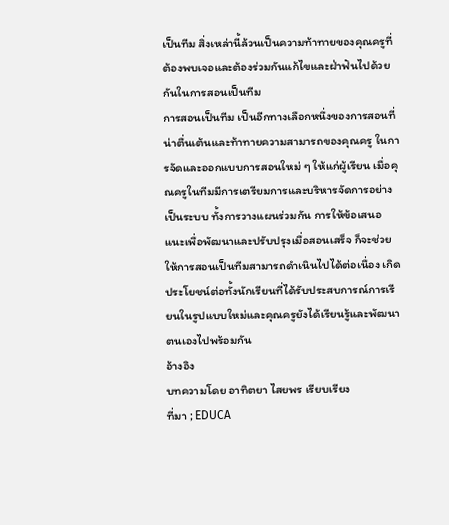เป็นทีม สิ่งเหล่านี้ล้วนเป็นความท้าทายของคุณครูที่ต้องพบเจอและต้องร่วมกันแก้ไขและฝ่าฟันไปด้วยกันในการสอนเป็นทีม
การสอนเป็นทีม เป็นอีกทางเลือกหนึ่งของการสอนที่น่าตื่นเต้นและท้าทายความสามารถของคุณครู ในการจัดและออกแบบการสอนใหม่ ๆ ให้แก่ผู้เรียน เมื่อคุณครูในทีมมีการเตรียมการและบริหารจัดการอย่างเป็นระบบ ทั้งการวางแผนร่วมกัน การให้ข้อเสนอแนะเพื่อพัฒนาและปรับปรุงเมื่อสอนเสร็จ ก็จะช่วยให้การสอนเป็นทีมสามารถดำเนินไปได้ต่อเนื่อง เกิดประโยชน์ต่อทั้งนักเรียนที่ได้รับประสบการณ์การเรียนในรูปแบบใหม่และคุณครูยังได้เรียนรู้และพัฒนาตนเองไปพร้อมกัน
อ้างอิง
บทความโดย อาทิตยา ไสยพร เรียบเรียง
ที่มา ; EDUCA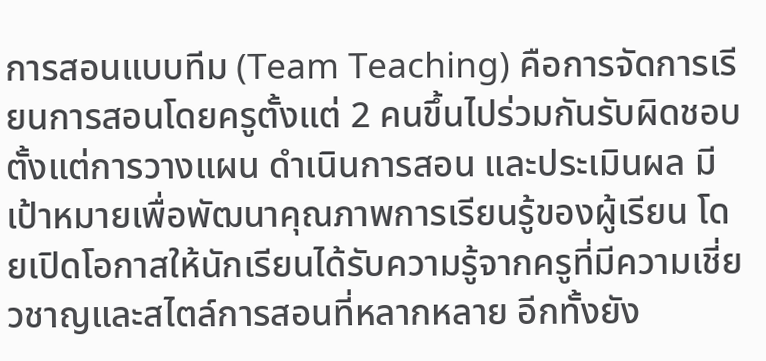การสอนแบบทีม (Team Teaching) คือการจัดการเรียนการสอนโดยครูตั้งแต่ 2 คนขึ้นไปร่วมกันรับผิดชอบตั้งแต่การวางแผน ดำเนินการสอน และประเมินผล มีเป้าหมายเพื่อพัฒนาคุณภาพการเรียนรู้ของผู้เรียน โดยเปิดโอกาสให้นักเรียนได้รับความรู้จากครูที่มีความเชี่ยวชาญและสไตล์การสอนที่หลากหลาย อีกทั้งยัง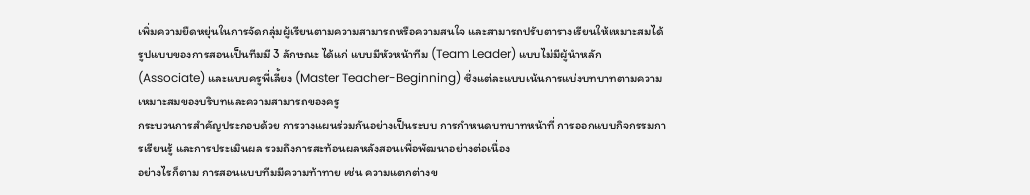เพิ่มความยืดหยุ่นในการจัดกลุ่มผู้เรียนตามความสามารถหรือความสนใจ และสามารถปรับตารางเรียนให้เหมาะสมได้
รูปแบบของการสอนเป็นทีมมี 3 ลักษณะ ได้แก่ แบบมีหัวหน้าทีม (Team Leader) แบบไม่มีผู้นำหลัก (Associate) และแบบครูพี่เลี้ยง (Master Teacher-Beginning) ซึ่งแต่ละแบบเน้นการแบ่งบทบาทตามความเหมาะสมของบริบทและความสามารถของครู
กระบวนการสำคัญประกอบด้วย การวางแผนร่วมกันอย่างเป็นระบบ การกำหนดบทบาทหน้าที่ การออกแบบกิจกรรมการเรียนรู้ และการประเมินผล รวมถึงการสะท้อนผลหลังสอนเพื่อพัฒนาอย่างต่อเนื่อง
อย่างไรก็ตาม การสอนแบบทีมมีความท้าทาย เช่น ความแตกต่างข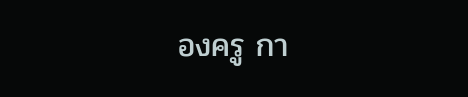องครู กา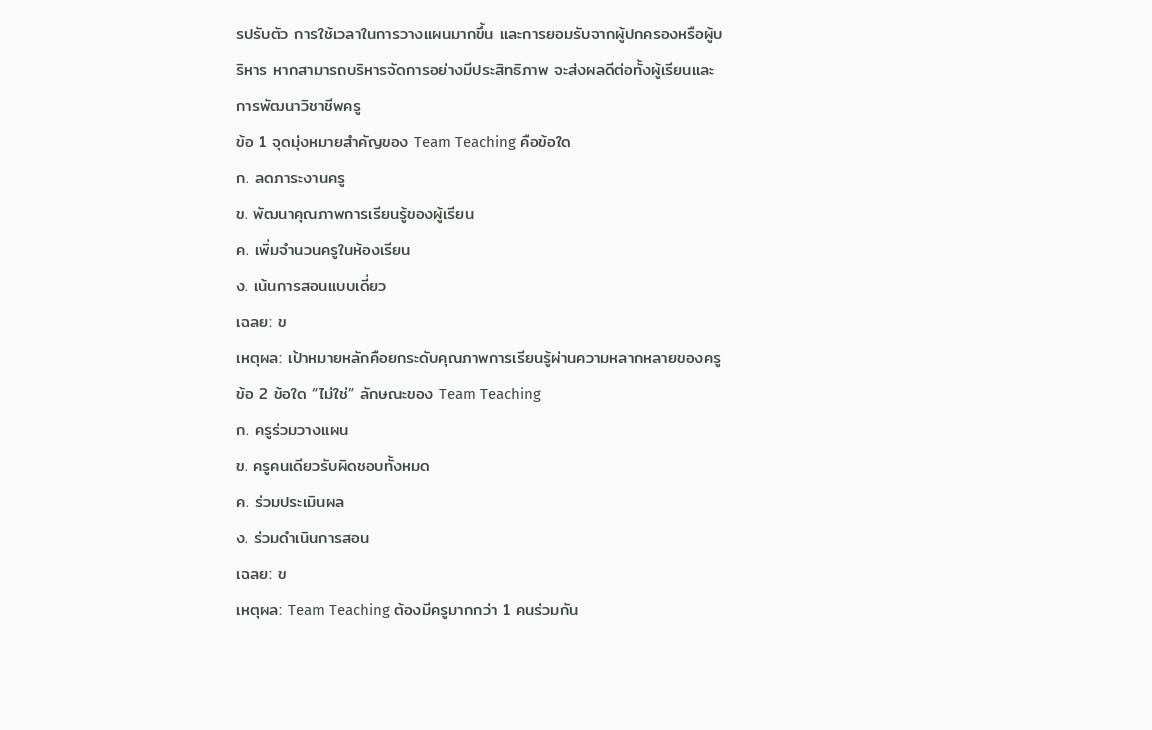รปรับตัว การใช้เวลาในการวางแผนมากขึ้น และการยอมรับจากผู้ปกครองหรือผู้บริหาร หากสามารถบริหารจัดการอย่างมีประสิทธิภาพ จะส่งผลดีต่อทั้งผู้เรียนและการพัฒนาวิชาชีพครู
ข้อ 1 จุดมุ่งหมายสำคัญของ Team Teaching คือข้อใด
ก. ลดภาระงานครู
ข. พัฒนาคุณภาพการเรียนรู้ของผู้เรียน
ค. เพิ่มจำนวนครูในห้องเรียน
ง. เน้นการสอนแบบเดี่ยว
เฉลย: ข
เหตุผล: เป้าหมายหลักคือยกระดับคุณภาพการเรียนรู้ผ่านความหลากหลายของครู
ข้อ 2 ข้อใด “ไม่ใช่” ลักษณะของ Team Teaching
ก. ครูร่วมวางแผน
ข. ครูคนเดียวรับผิดชอบทั้งหมด
ค. ร่วมประเมินผล
ง. ร่วมดำเนินการสอน
เฉลย: ข
เหตุผล: Team Teaching ต้องมีครูมากกว่า 1 คนร่วมกัน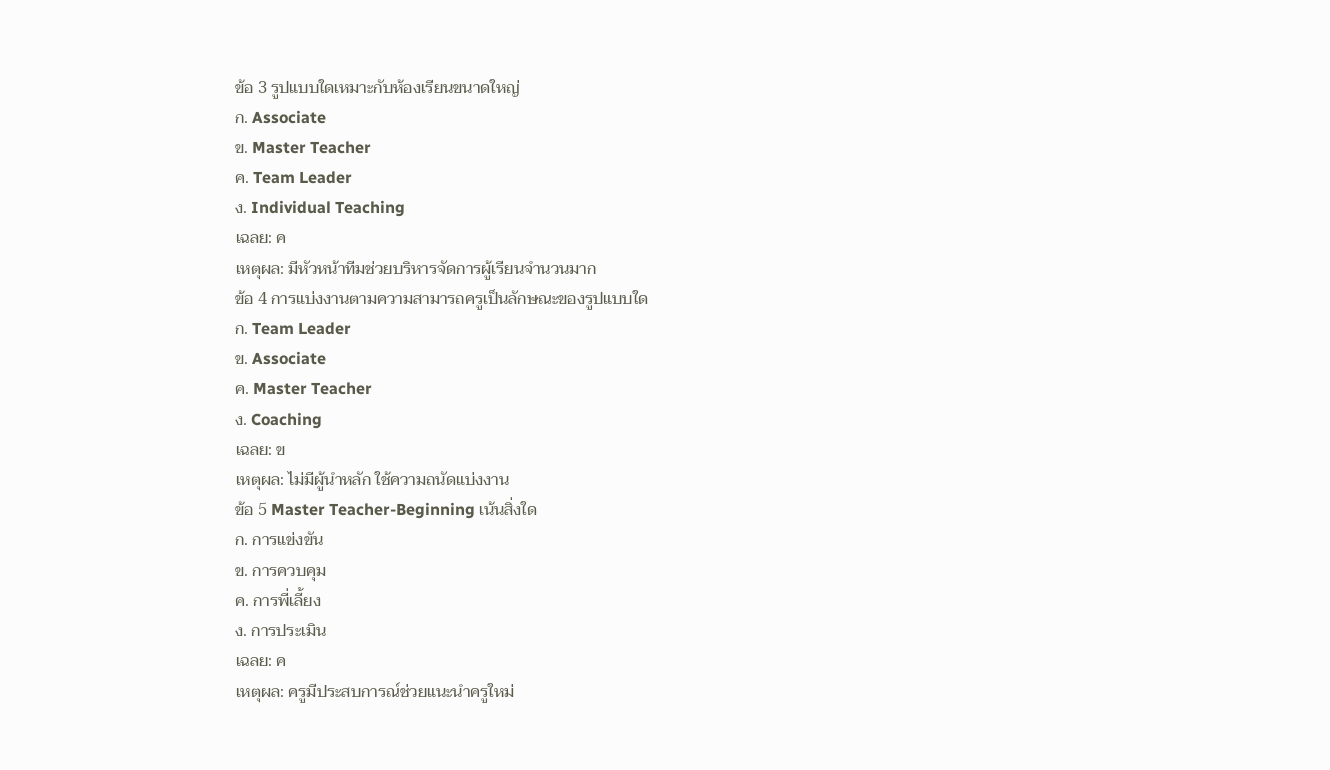ข้อ 3 รูปแบบใดเหมาะกับห้องเรียนขนาดใหญ่
ก. Associate
ข. Master Teacher
ค. Team Leader
ง. Individual Teaching
เฉลย: ค
เหตุผล: มีหัวหน้าทีมช่วยบริหารจัดการผู้เรียนจำนวนมาก
ข้อ 4 การแบ่งงานตามความสามารถครูเป็นลักษณะของรูปแบบใด
ก. Team Leader
ข. Associate
ค. Master Teacher
ง. Coaching
เฉลย: ข
เหตุผล: ไม่มีผู้นำหลัก ใช้ความถนัดแบ่งงาน
ข้อ 5 Master Teacher-Beginning เน้นสิ่งใด
ก. การแข่งขัน
ข. การควบคุม
ค. การพี่เลี้ยง
ง. การประเมิน
เฉลย: ค
เหตุผล: ครูมีประสบการณ์ช่วยแนะนำครูใหม่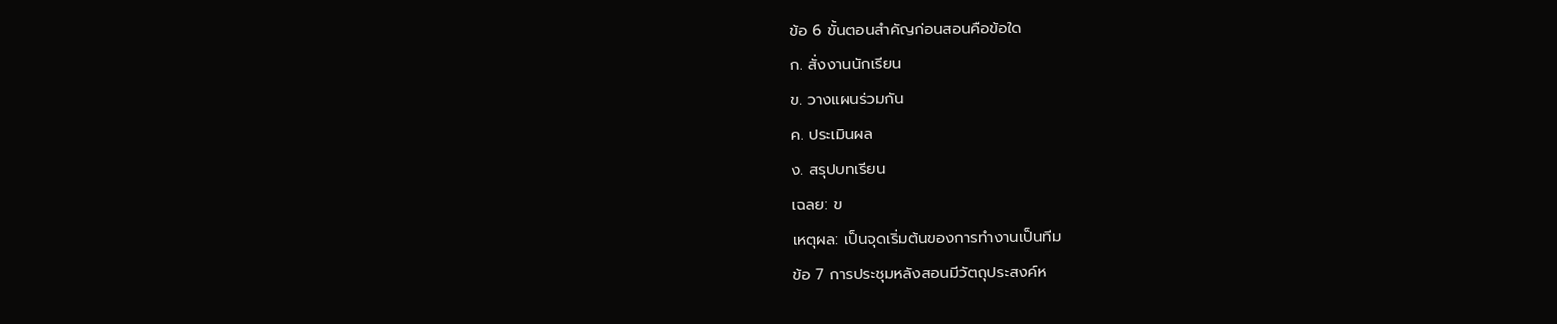ข้อ 6 ขั้นตอนสำคัญก่อนสอนคือข้อใด
ก. สั่งงานนักเรียน
ข. วางแผนร่วมกัน
ค. ประเมินผล
ง. สรุปบทเรียน
เฉลย: ข
เหตุผล: เป็นจุดเริ่มต้นของการทำงานเป็นทีม
ข้อ 7 การประชุมหลังสอนมีวัตถุประสงค์ห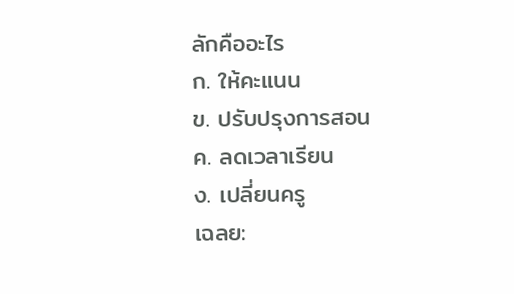ลักคืออะไร
ก. ให้คะแนน
ข. ปรับปรุงการสอน
ค. ลดเวลาเรียน
ง. เปลี่ยนครู
เฉลย: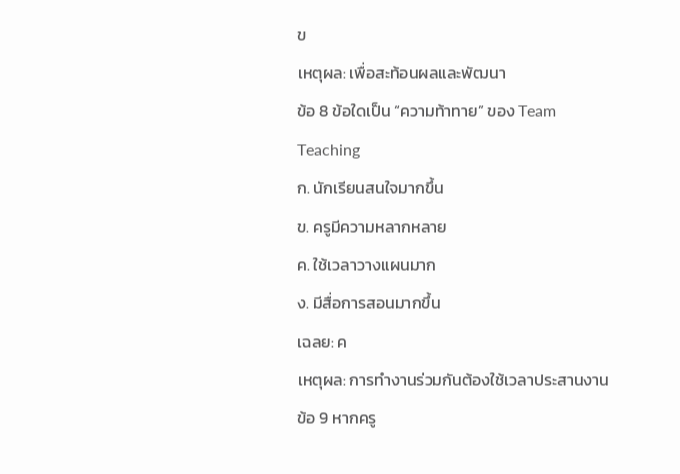ข
เหตุผล: เพื่อสะท้อนผลและพัฒนา
ข้อ 8 ข้อใดเป็น “ความท้าทาย” ของ Team Teaching
ก. นักเรียนสนใจมากขึ้น
ข. ครูมีความหลากหลาย
ค. ใช้เวลาวางแผนมาก
ง. มีสื่อการสอนมากขึ้น
เฉลย: ค
เหตุผล: การทำงานร่วมกันต้องใช้เวลาประสานงาน
ข้อ 9 หากครู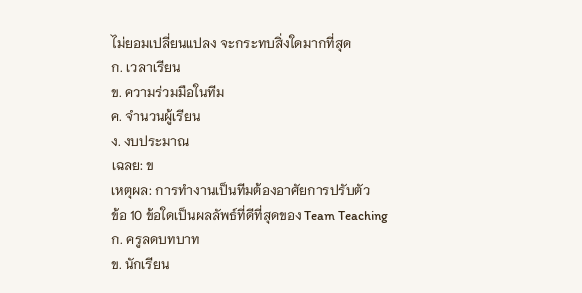ไม่ยอมเปลี่ยนแปลง จะกระทบสิ่งใดมากที่สุด
ก. เวลาเรียน
ข. ความร่วมมือในทีม
ค. จำนวนผู้เรียน
ง. งบประมาณ
เฉลย: ข
เหตุผล: การทำงานเป็นทีมต้องอาศัยการปรับตัว
ข้อ 10 ข้อใดเป็นผลลัพธ์ที่ดีที่สุดของ Team Teaching
ก. ครูลดบทบาท
ข. นักเรียน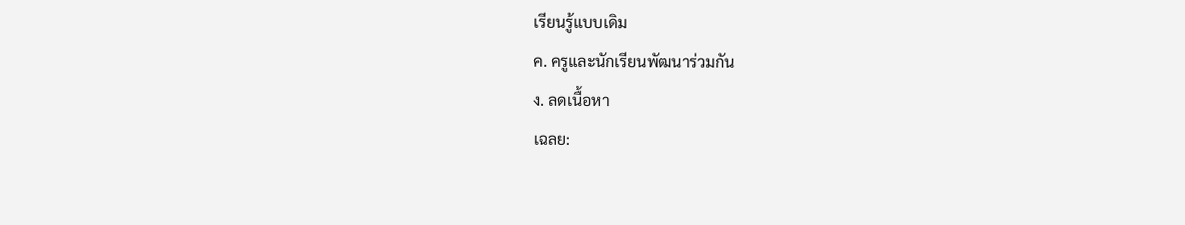เรียนรู้แบบเดิม
ค. ครูและนักเรียนพัฒนาร่วมกัน
ง. ลดเนื้อหา
เฉลย: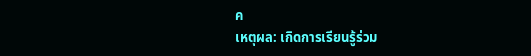ค
เหตุผล: เกิดการเรียนรู้ร่วม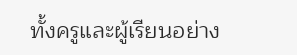ทั้งครูและผู้เรียนอย่าง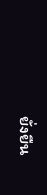ยั่งยืน